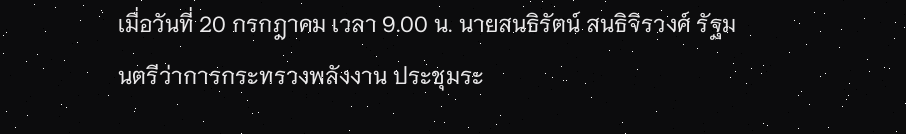เมื่อวันที่ 20 กรกฎาคม เวลา 9.00 น. นายสนธิรัตน์ สนธิจิรวงศ์ รัฐมนตรีว่าการกระทรวงพลังงาน ประชุมระ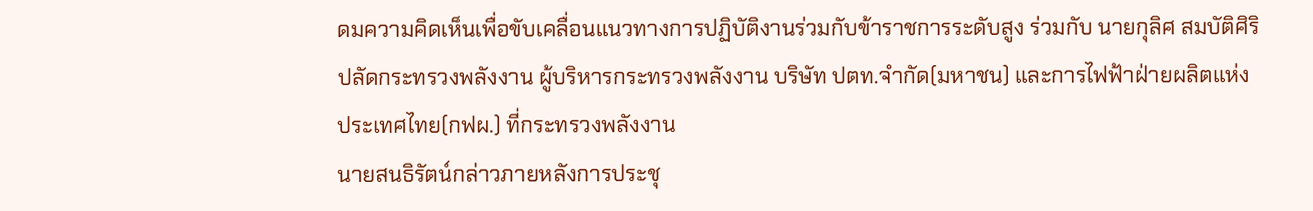ดมความคิดเห็นเพื่อขับเคลื่อนแนวทางการปฏิบัติงานร่วมกับข้าราชการระดับสูง ร่วมกับ นายกุลิศ สมบัติศิริ ปลัดกระทรวงพลังงาน ผู้บริหารกระทรวงพลังงาน บริษัท ปตท.จำกัด(มหาชน) และการไฟฟ้าฝ่ายผลิตแห่งประเทศไทย(กฟผ.) ที่กระทรวงพลังงาน
นายสนธิรัตน์กล่าวภายหลังการประชุ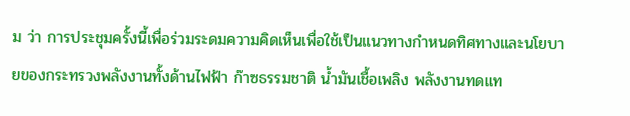ม ว่า การประชุมครั้งนี้เพื่อร่วมระดมความคิดเห็นเพื่อใช้เป็นแนวทางกำหนดทิศทางและนโยบายของกระทรวงพลังงานทั้งด้านไฟฟ้า ก๊าซธรรมชาติ น้ำมันเชื้อเพลิง พลังงานทดแท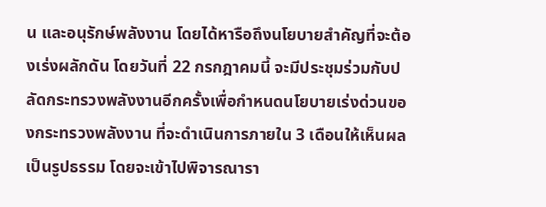น และอนุรักษ์พลังงาน โดยได้หารือถึงนโยบายสำคัญที่จะต้องเร่งผลักดัน โดยวันที่ 22 กรกฎาคมนี้ จะมีประชุมร่วมกับปลัดกระทรวงพลังงานอีกครั้งเพื่อกำหนดนโยบายเร่งด่วนของกระทรวงพลังงาน ที่จะดำเนินการภายใน 3 เดือนให้เห็นผลเป็นรูปธรรม โดยจะเข้าไปพิจารณารา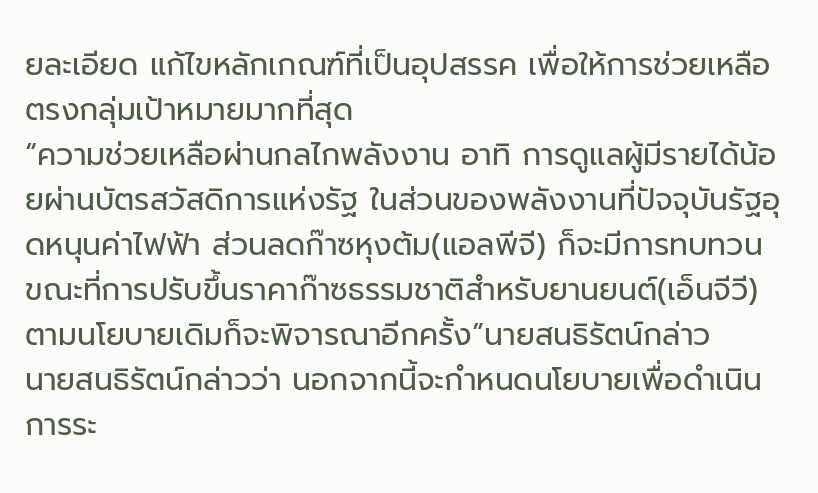ยละเอียด แก้ไขหลักเกณฑ์ที่เป็นอุปสรรค เพื่อให้การช่วยเหลือตรงกลุ่มเป้าหมายมากที่สุด
“ความช่วยเหลือผ่านกลไกพลังงาน อาทิ การดูแลผู้มีรายได้น้อยผ่านบัตรสวัสดิการแห่งรัฐ ในส่วนของพลังงานที่ปัจจุบันรัฐอุดหนุนค่าไฟฟ้า ส่วนลดก๊าซหุงต้ม(แอลพีจี) ก็จะมีการทบทวน ขณะที่การปรับขึ้นราคาก๊าซธรรมชาติสำหรับยานยนต์(เอ็นจีวี)ตามนโยบายเดิมก็จะพิจารณาอีกครั้ง”นายสนธิรัตน์กล่าว
นายสนธิรัตน์กล่าวว่า นอกจากนี้จะกำหนดนโยบายเพื่อดำเนินการระ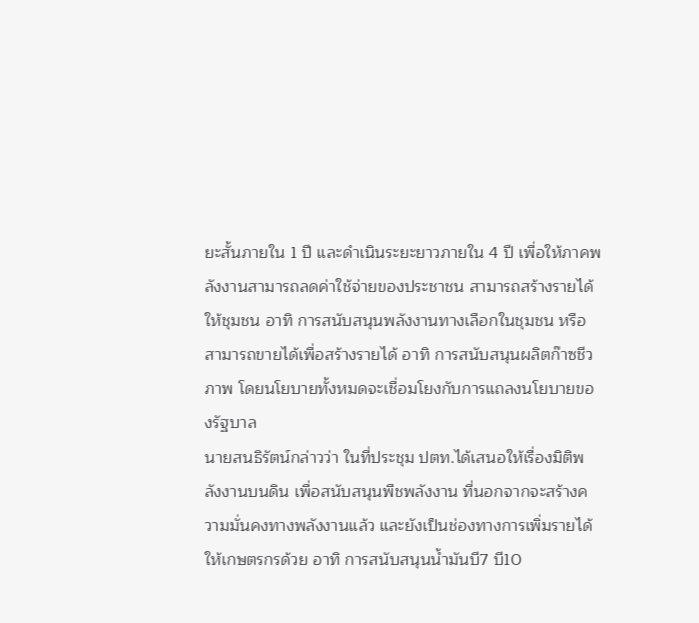ยะสั้นภายใน 1 ปี และดำเนินระยะยาวภายใน 4 ปี เพื่อให้ภาคพลังงานสามารถลดค่าใช้จ่ายของประชาชน สามารถสร้างรายได้ให้ชุมชน อาทิ การสนับสนุนพลังงานทางเลือกในชุมชน หรือสามารถขายได้เพื่อสร้างรายได้ อาทิ การสนับสนุนผลิตก๊าซชีวภาพ โดยนโยบายทั้งหมดจะเชื่อมโยงกับการแถลงนโยบายของรัฐบาล
นายสนธิรัตน์กล่าวว่า ในที่ประชุม ปตท.ได้เสนอให้เรื่องมิติพลังงานบนดิน เพื่อสนับสนุนพืชพลังงาน ที่นอกจากจะสร้างความมั่นคงทางพลังงานแล้ว และยังเป็นช่องทางการเพิ่มรายได้ให้เกษตรกรด้วย อาทิ การสนับสนุนน้ำมันบี7 บี10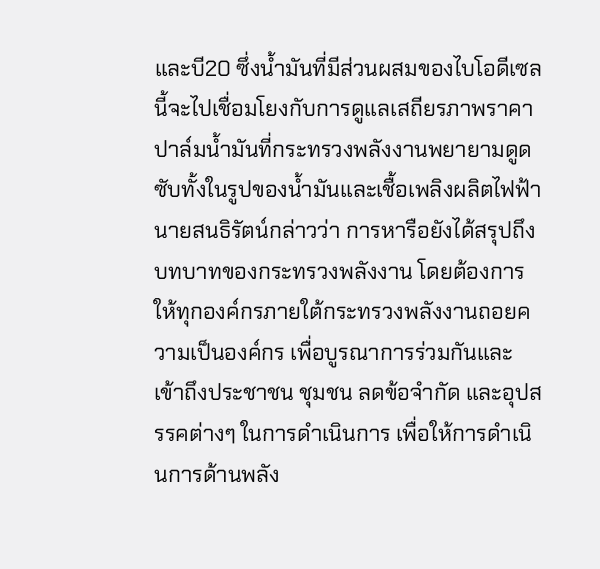และบี20 ซึ่งน้ำมันที่มีส่วนผสมของไบโอดีเซลนี้จะไปเชื่อมโยงกับการดูแลเสถียรภาพราคาปาล์มน้ำมันที่กระทรวงพลังงานพยายามดูดซับทั้งในรูปของน้ำมันและเชื้อเพลิงผลิตไฟฟ้า
นายสนธิรัตน์กล่าวว่า การหารือยังได้สรุปถึงบทบาทของกระทรวงพลังงาน โดยต้องการให้ทุกองค์กรภายใต้กระทรวงพลังงานถอยความเป็นองค์กร เพื่อบูรณาการร่วมกันและเข้าถึงประชาชน ชุมชน ลดข้อจำกัด และอุปสรรคต่างๆ ในการดำเนินการ เพื่อให้การดำเนินการด้านพลัง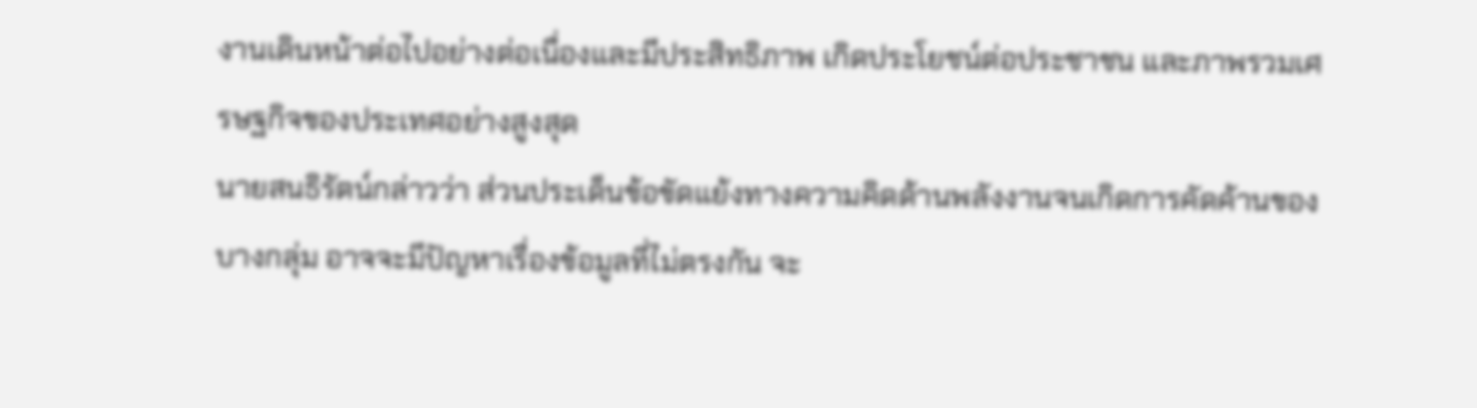งานเดินหน้าต่อไปอย่างต่อเนื่องและมีประสิทธิภาพ เกิดประโยชน์ต่อประชาชน และภาพรวมเศรษฐกิจของประเทศอย่างสูงสุด
นายสนธิรัตน์กล่าวว่า ส่วนประเด็นข้อขัดแย้งทางความคิดด้านพลังงานจนเกิดการคัดค้านของบางกลุ่ม อาจจะมีปัญหาเรื่องข้อมูลที่ไม่ตรงกัน จะ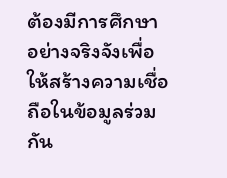ต้องมีการศึกษาอย่างจริงจังเพื่อให้สร้างความเชื่อถือในข้อมูลร่วมกัน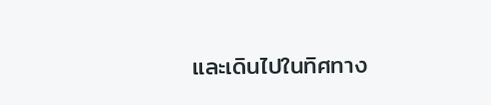และเดินไปในทิศทาง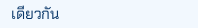เดียวกัน